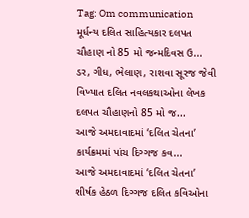Tag: Om communication
મૂર્ધન્ય દલિત સાહિત્યકાર દલપત ચૌહાણ નો 85 મો જન્મદિવસ ઉ...
ડર, ગીધ, ભેલાણ, રાશવા સૂરજ જેવી વિખ્યાત દલિત નવલકથાઓના લેખક દલપત ચૌહાણનો 85 મો જ...
આજે અમદાવાદમાં ‘દલિત ચેતના’ કાર્યક્રમમાં પાંચ દિગ્ગજ કવ...
આજે અમદાવાદમાં ‘દલિત ચેતના’ શીર્ષક હેઠળ દિગ્ગજ દલિત કવિઓના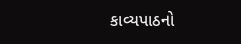કાવ્યપાઠનો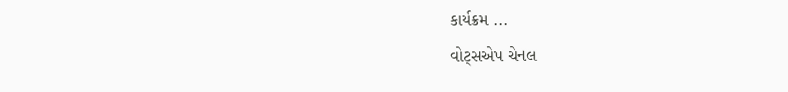કાર્યક્રમ ...
વોટ્સએપ ચેનલ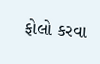ફોલો કરવા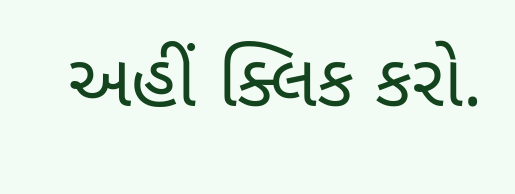અહીં ક્લિક કરો.